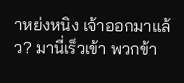าหย่งหนิง เจ้าออกมาแล้ว? มานี่เร็วเข้า พวกข้า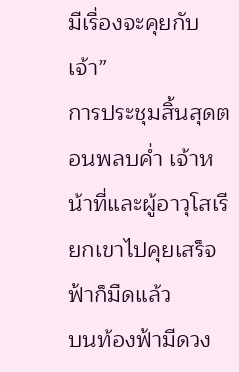มีเรื่องจะคุยกับเจ้า”
การประชุมสิ้นสุดตอนพลบค่ำ เจ้าหน้าที่และผู้อาวุโสเรียกเขาไปคุยเสร็จ ฟ้าก็มืดแล้ว
บนท้องฟ้ามีดวง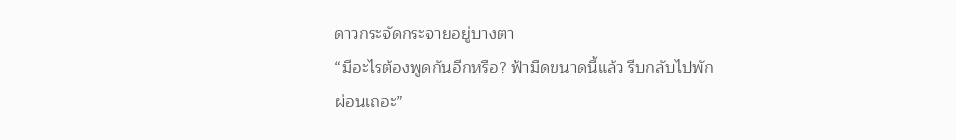ดาวกระจัดกระจายอยู่บางตา
“มีอะไรต้องพูดกันอีกหรือ? ฟ้ามืดขนาดนี้แล้ว รีบกลับไปพักผ่อนเถอะ”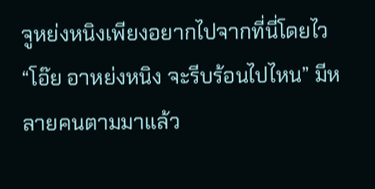จูหย่งหนิงเพียงอยากไปจากที่นี่โดยไว
“โอ๊ย อาหย่งหนิง จะรีบร้อนไปไหน” มีหลายคนตามมาแล้ว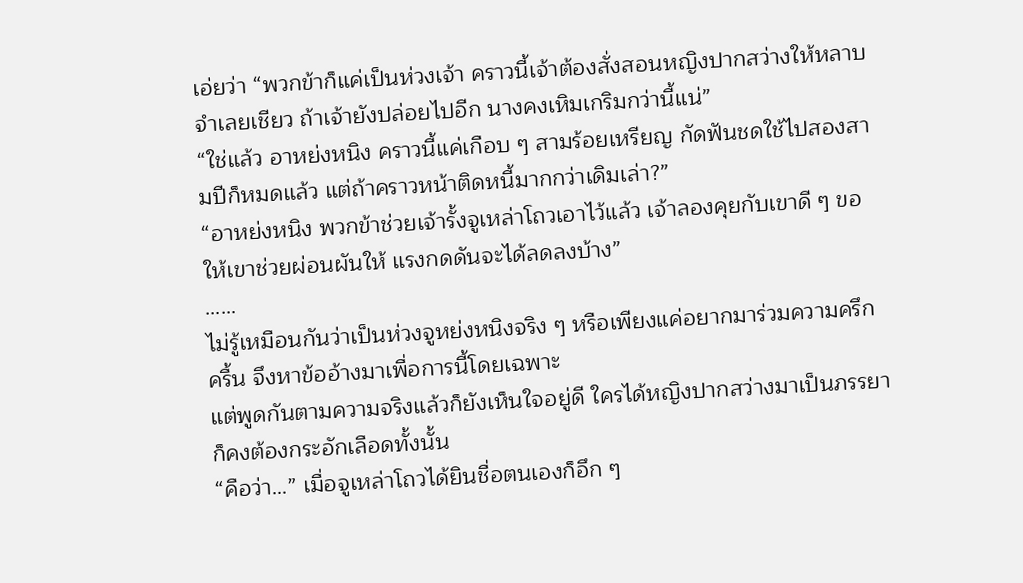เอ่ยว่า “พวกข้าก็แค่เป็นห่วงเจ้า คราวนี้เจ้าต้องสั่งสอนหญิงปากสว่างให้หลาบจำเลยเชียว ถ้าเจ้ายังปล่อยไปอีก นางคงเหิมเกริมกว่านี้แน่”
“ใช่แล้ว อาหย่งหนิง คราวนี้แค่เกือบ ๆ สามร้อยเหรียญ กัดฟันชดใช้ไปสองสามปีก็หมดแล้ว แต่ถ้าคราวหน้าติดหนี้มากกว่าเดิมเล่า?”
“อาหย่งหนิง พวกข้าช่วยเจ้ารั้งจูเหล่าโถวเอาไว้แล้ว เจ้าลองคุยกับเขาดี ๆ ขอให้เขาช่วยผ่อนผันให้ แรงกดดันจะได้ลดลงบ้าง”
……
ไม่รู้เหมือนกันว่าเป็นห่วงจูหย่งหนิงจริง ๆ หรือเพียงแค่อยากมาร่วมความครึกครื้น จึงหาข้ออ้างมาเพื่อการนี้โดยเฉพาะ
แต่พูดกันตามความจริงแล้วก็ยังเห็นใจอยู่ดี ใครได้หญิงปากสว่างมาเป็นภรรยาก็คงต้องกระอักเลือดทั้งนั้น
“คือว่า…” เมื่อจูเหล่าโถวได้ยินชื่อตนเองก็อึก ๆ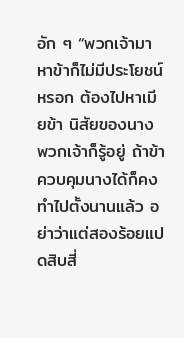อัก ๆ “พวกเจ้ามาหาข้าก็ไม่มีประโยชน์หรอก ต้องไปหาเมียข้า นิสัยของนาง พวกเจ้าก็รู้อยู่ ถ้าข้าควบคุมนางได้ก็คงทำไปตั้งนานแล้ว อย่าว่าแต่สองร้อยแปดสิบสี่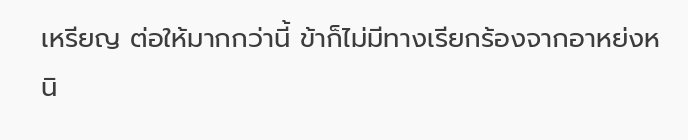เหรียญ ต่อให้มากกว่านี้ ข้าก็ไม่มีทางเรียกร้องจากอาหย่งหนิ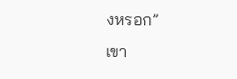งหรอก”
เขา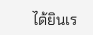ได้ยินเร